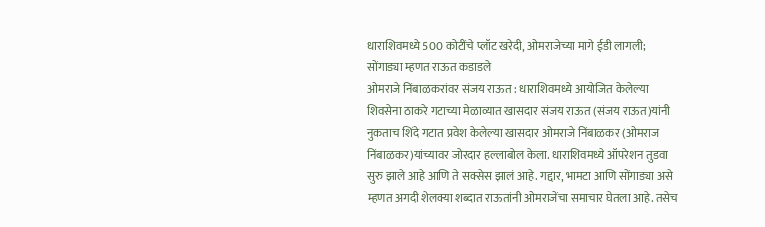धाराशिवमध्ये 500 कोटींचे प्लॉट खरेदी, ओमराजेच्या मागे ईडी लागली; सोंगाड्या म्हणत राऊत कडाडले
ओमराजे निंबाळकरांवर संजय राऊत : धाराशिवमध्ये आयोजित केलेल्या शिवसेना ठाकरे गटाच्या मेळाव्यात खासदार संजय राऊत (संजय राऊत)यांनी नुकताच शिंदे गटात प्रवेश केलेल्या खासदार ओमराजे निंबाळकर (ओमराज निंबाळकर)यांच्यावर जोरदार हल्लाबोल केला. धाराशिवमध्ये ऑपरेशन तुडवा सुरु झाले आहे आणि ते सक्सेस झालं आहे. गद्दार, भामटा आणि सोंगाड्या असे म्हणत अगदी शेलक्या शब्दात राऊतांनी ओमराजेंचा समाचार घेतला आहे. तसेच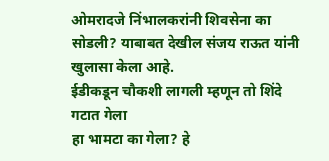ओमरादजे निंभालकरांनी शिवसेना का सोडली? याबाबत देखील संजय राऊत यांनी खुलासा केला आहे.
ईडीकडून चौकशी लागली म्हणून तो शिंदे गटात गेला
हा भामटा का गेला? हे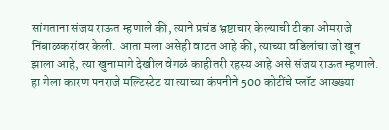सांगताना संजय राऊत म्हणाले की, त्याने प्रचंड भ्रष्टाचार केल्याची टीका ओमराजे निंबाळकरांवर केली. आता मला असेही वाटत आहे की, त्याच्या वडिलांचा जो खून झाला आहे, त्या खुनामागे देखील वेगळं काहीतरी रहस्य आहे असे संजय राऊत म्हणाले. हा गेला कारण पनराजे मल्टिस्टेट या त्याच्या कंपनीने 500 कोटींचे प्लॉट आख्ख्या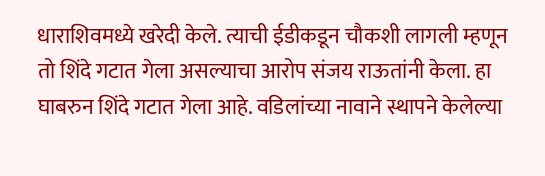धाराशिवमध्ये खरेदी केले. त्याची ईडीकडून चौकशी लागली म्हणून तो शिंदे गटात गेला असल्याचा आरोप संजय राऊतांनी केला. हा घाबरुन शिंदे गटात गेला आहे. वडिलांच्या नावाने स्थापने केलेल्या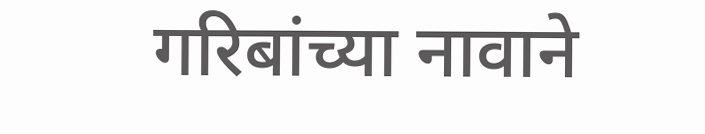गरिबांच्या नावाने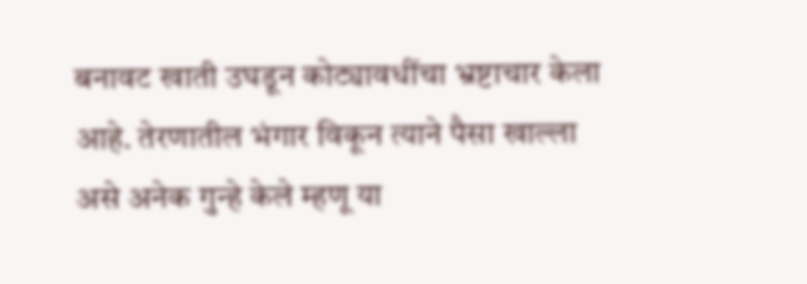बनावट खाती उघडून कोट्यावधींचा भ्रष्टाचार केला आहे. तेरणातील भंगार विकून त्याने पैसा खाल्ला असे अनेक गुन्हे केले म्हणू या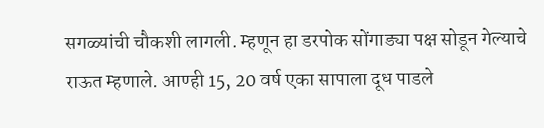सगळ्यांची चौकशी लागली. म्हणून हा डरपोक सोंगाड्या पक्ष सोडून गेल्याचे राऊत म्हणाले. आण्ही 15, 20 वर्ष एका सापाला दूध पाडले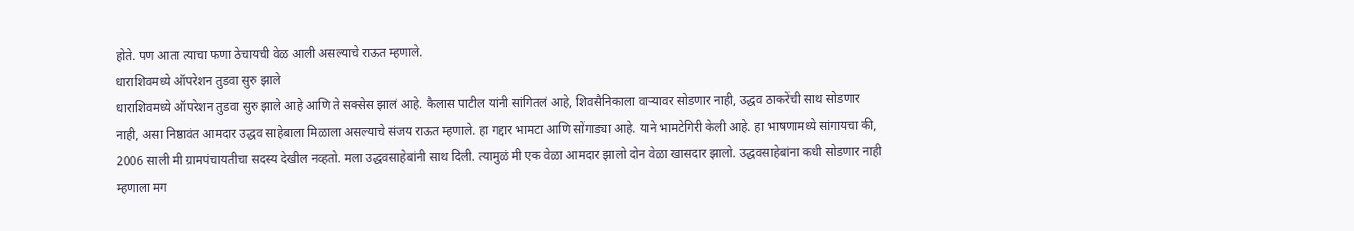होते. पण आता त्याचा फणा ठेचायची वेळ आली असल्याचे राऊत म्हणाले.
धाराशिवमध्ये ऑपरेशन तुडवा सुरु झाले
धाराशिवमध्ये ऑपरेशन तुडवा सुरु झाले आहे आणि ते सक्सेस झालं आहे. कैलास पाटील यांनी सांगितलं आहे, शिवसैनिकाला वाऱ्यावर सोडणार नाही, उद्धव ठाकरेंची साथ सोडणार नाही, असा निष्ठावंत आमदार उद्धव साहेबाला मिळाला असल्याचे संजय राऊत म्हणाले. हा गद्दार भामटा आणि सोंगाड्या आहे. याने भामटेगिरी केली आहे. हा भाषणामध्ये सांगायचा की, 2006 साली मी ग्रामपंचायतीचा सदस्य देखील नव्हतो. मला उद्धवसाहेबांनी साथ दिली. त्यामुळं मी एक वेळा आमदार झालो दोन वेळा खासदार झालो. उद्धवसाहेबांना कधी सोडणार नाही म्हणाला मग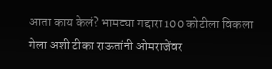आता काय केलं? भामट्या गद्दारा 100 कोटीला विकला गेला अशी टीका राऊतांनी ओमराजेंवर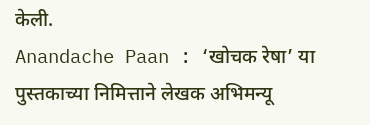केली.
Anandache Paan : ‘खोचक रेषा’ या पुस्तकाच्या निमित्ताने लेखक अभिमन्यू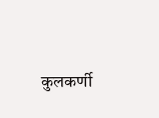कुलकर्णी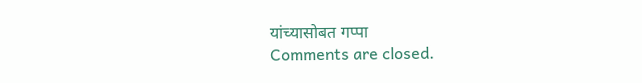यांच्यासोबत गप्पा
Comments are closed.